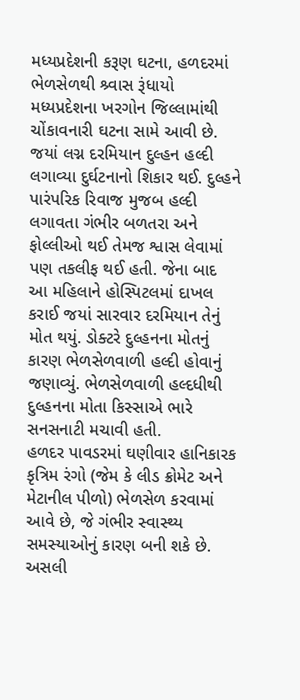મધ્યપ્રદેશની કરૂણ ઘટના, હળદરમાં ભેળસેળથી શ્ર્વાસ રૂંધાયો
મધ્યપ્રદેશના ખરગોન જિલ્લામાંથી ચોંકાવનારી ઘટના સામે આવી છે. જયાં લગ્ન દરમિયાન દુલ્હન હલ્દી લગાવ્યા દુર્ઘટનાનો શિકાર થઈ. દુલ્હને પારંપરિક રિવાજ મુજબ હલ્દી લગાવતા ગંભીર બળતરા અને ફોલ્લીઓ થઈ તેમજ શ્વાસ લેવામાં પણ તકલીફ થઈ હતી. જેના બાદ આ મહિલાને હોસ્પિટલમાં દાખલ કરાઈ જયાં સારવાર દરમિયાન તેનું મોત થયું. ડોક્ટરે દુલ્હનના મોતનું કારણ ભેળસેળવાળી હલ્દી હોવાનું જણાવ્યું. ભેળસેળવાળી હલ્દધીથી દુલ્હનના મોતા કિસ્સાએ ભારે સનસનાટી મચાવી હતી.
હળદર પાવડરમાં ઘણીવાર હાનિકારક કૃત્રિમ રંગો (જેમ કે લીડ ક્રોમેટ અને મેટાનીલ પીળો) ભેળસેળ કરવામાં આવે છે, જે ગંભીર સ્વાસ્થ્ય સમસ્યાઓનું કારણ બની શકે છે. અસલી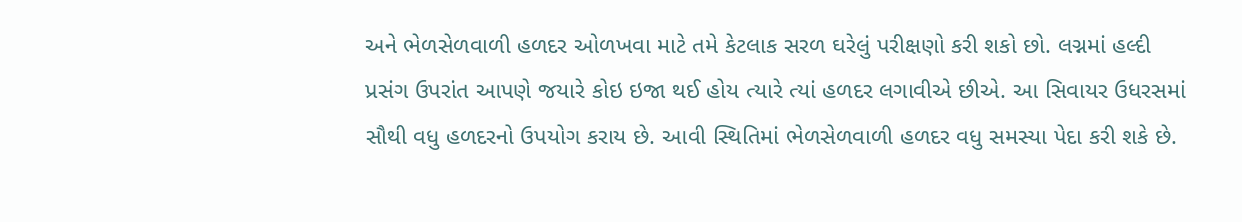અને ભેળસેળવાળી હળદર ઓળખવા માટે તમે કેટલાક સરળ ઘરેલું પરીક્ષણો કરી શકો છો. લગ્નમાં હલ્દી પ્રસંગ ઉપરાંત આપણે જયારે કોઇ ઇજા થઈ હોય ત્યારે ત્યાં હળદર લગાવીએ છીએ. આ સિવાયર ઉધરસમાં સૌથી વધુ હળદરનો ઉપયોગ કરાય છે. આવી સ્થિતિમાં ભેળસેળવાળી હળદર વધુ સમસ્યા પેદા કરી શકે છે.